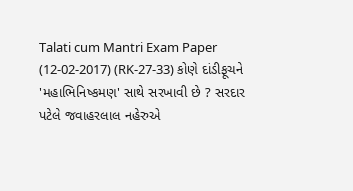Talati cum Mantri Exam Paper (12-02-2017) (RK-27-33) કોણે દાંડીફૂચને 'મહાભિનિષ્કમણ' સાથે સરખાવી છે ? સરદાર પટેલે જવાહરલાલ નહેરુએ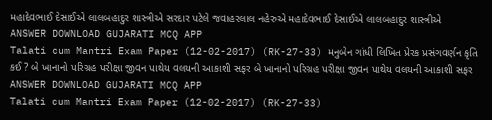મહાદેવભાઈ દેસાઈએ લાલબહાદુર શાસ્ત્રીએ સરદાર પટેલે જવાહરલાલ નહેરુએ મહાદેવભાઈ દેસાઈએ લાલબહાદુર શાસ્ત્રીએ ANSWER DOWNLOAD GUJARATI MCQ APP
Talati cum Mantri Exam Paper (12-02-2017) (RK-27-33) મનુબેન ગાંધી લિખિત પ્રેરક પ્રસંગવર્ણન કૃતિ કઈ ? બે ખાનાનો પરિગ્રહ પરીક્ષા જીવન પાથેય વલયની આકાશી સફર બે ખાનાનો પરિગ્રહ પરીક્ષા જીવન પાથેય વલયની આકાશી સફર ANSWER DOWNLOAD GUJARATI MCQ APP
Talati cum Mantri Exam Paper (12-02-2017) (RK-27-33)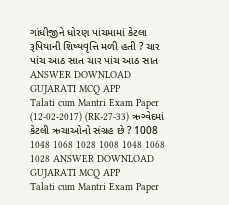ગાંધીજીને ધોરણ પાંચમામાં કેટલા રૂપિયાની શિષ્યવૃત્તિ મળી હતી ? ચાર પાંચ આઠ સાત ચાર પાંચ આઠ સાત ANSWER DOWNLOAD GUJARATI MCQ APP
Talati cum Mantri Exam Paper (12-02-2017) (RK-27-33) ઋગ્વેદમાં કેટલી ઋચાઓનો સંગ્રહ છે ? 1008 1048 1068 1028 1008 1048 1068 1028 ANSWER DOWNLOAD GUJARATI MCQ APP
Talati cum Mantri Exam Paper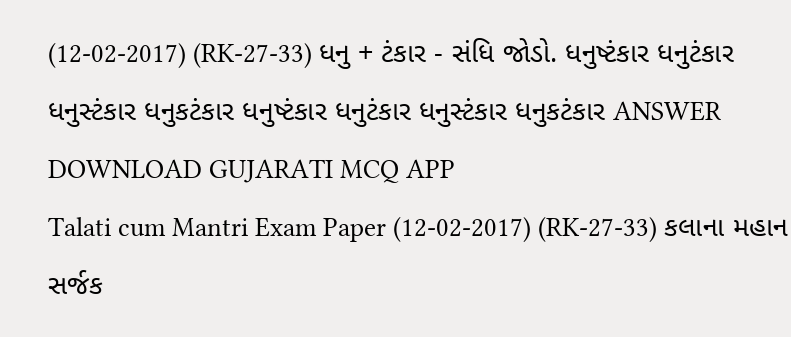(12-02-2017) (RK-27-33) ધનુ + ટંકાર - સંધિ જોડો. ધનુષ્ટંકાર ધનુટંકાર ધનુસ્ટંકાર ધનુકટંકાર ધનુષ્ટંકાર ધનુટંકાર ધનુસ્ટંકાર ધનુકટંકાર ANSWER DOWNLOAD GUJARATI MCQ APP
Talati cum Mantri Exam Paper (12-02-2017) (RK-27-33) કલાના મહાન સર્જક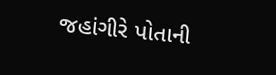જહાંગીરે પોતાની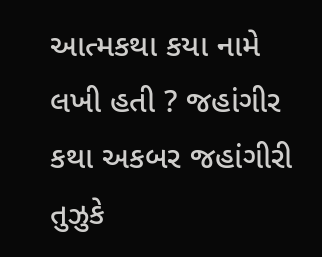આત્મકથા કયા નામે લખી હતી ? જહાંગીર કથા અકબર જહાંગીરી તુઝુકે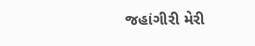જહાંગીરી મેરી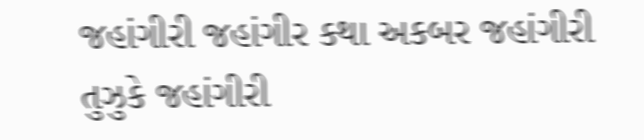જહાંગીરી જહાંગીર કથા અકબર જહાંગીરી તુઝુકે જહાંગીરી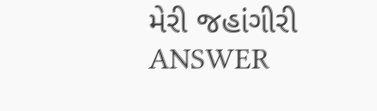મેરી જહાંગીરી ANSWER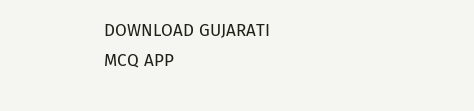DOWNLOAD GUJARATI MCQ APP